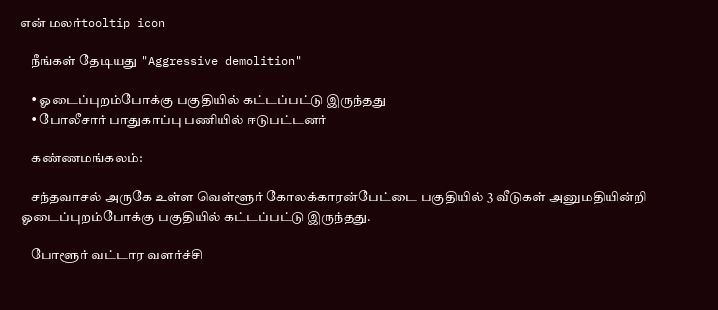என் மலர்tooltip icon

    நீங்கள் தேடியது "Aggressive demolition"

    • ஓடைப்புறம்போக்கு பகுதியில் கட்டப்பட்டு இருந்தது
    • போலீசார் பாதுகாப்பு பணியில் ஈடுபட்டனர்

    கண்ணமங்கலம்:

    சந்தவாசல் அருகே உள்ள வெள்ளூர் கோலக்காரன்பேட்டை பகுதியில் 3 வீடுகள் அனுமதியின்றி ஓடைப்புறம்போக்கு பகுதியில் கட்டப்பட்டு இருந்தது.

    போளூர் வட்டார வளர்ச்சி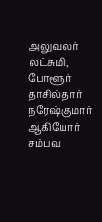அலுவலர் லட்சுமி, போளூர் தாசில்தார் நரேஷ்குமார் ஆகியோர் சம்பவ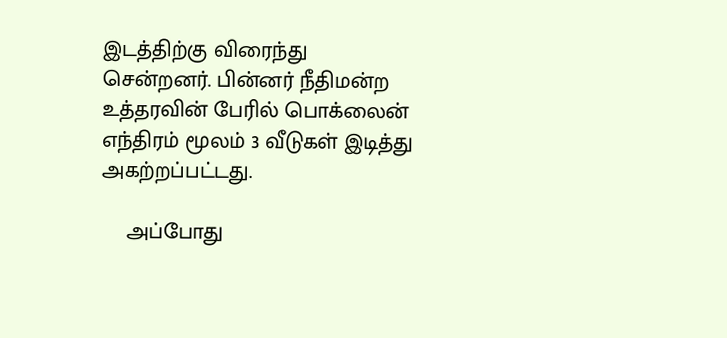இடத்திற்கு விரைந்து சென்றனர். பின்னர் நீதிமன்ற உத்தரவின் பேரில் பொக்லைன் எந்திரம் மூலம் 3 வீடுகள் இடித்து அகற்றப்பட்டது.

    அப்போது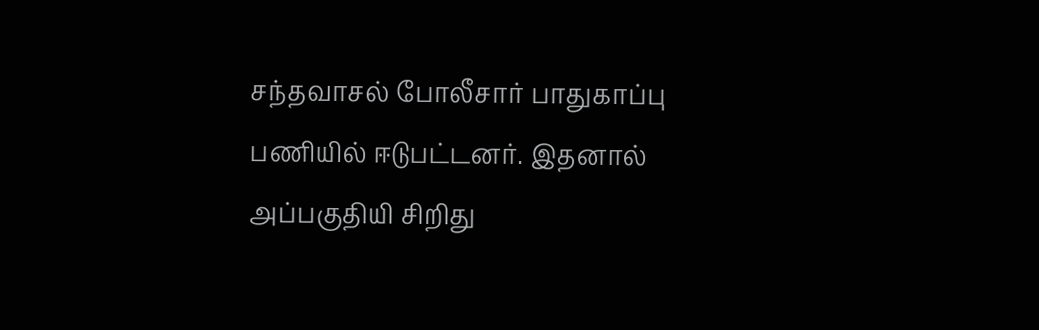சந்தவாசல் போலீசார் பாதுகாப்பு பணியில் ஈடுபட்டனர். இதனால் அப்பகுதியி சிறிது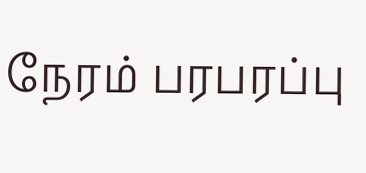நேரம் பரபரப்பு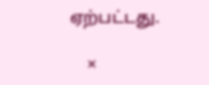ஏற்பட்டது.

    ×